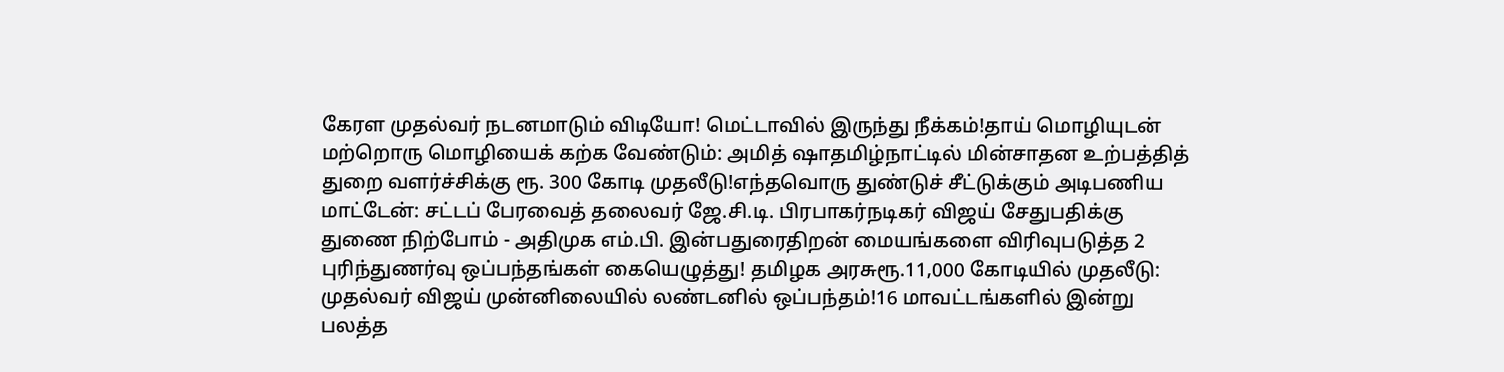கேரள முதல்வர் நடனமாடும் விடியோ! மெட்டாவில் இருந்து நீக்கம்!தாய் மொழியுடன் மற்றொரு மொழியைக் கற்க வேண்டும்: அமித் ஷாதமிழ்நாட்டில் மின்சாதன உற்பத்தித் துறை வளர்ச்சிக்கு ரூ. 300 கோடி முதலீடு!எந்தவொரு துண்டுச் சீட்டுக்கும் அடிபணிய மாட்டேன்: சட்டப் பேரவைத் தலைவர் ஜே.சி.டி. பிரபாகர்நடிகர் விஜய் சேதுபதிக்கு துணை நிற்போம் - அதிமுக எம்.பி. இன்பதுரைதிறன் மையங்களை விரிவுபடுத்த 2 புரிந்துணர்வு ஒப்பந்தங்கள் கையெழுத்து! தமிழக அரசுரூ.11,000 கோடியில் முதலீடு: முதல்வர் விஜய் முன்னிலையில் லண்டனில் ஒப்பந்தம்!16 மாவட்டங்களில் இன்று பலத்த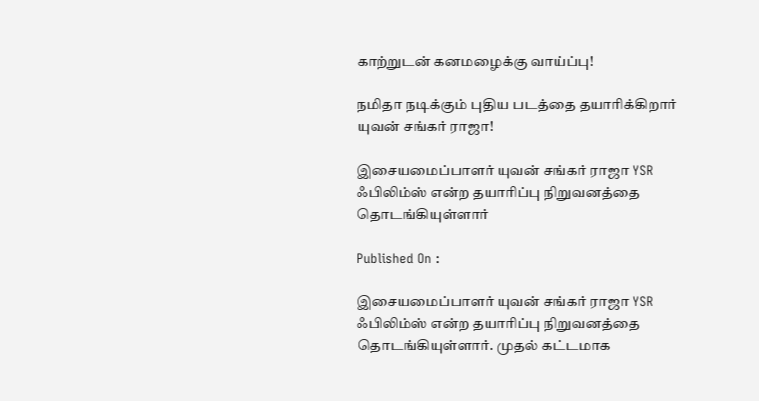காற்றுடன் கனமழைக்கு வாய்ப்பு!

நமிதா நடிக்கும் புதிய படத்தை தயாரிக்கிறார் யுவன் சங்கர் ராஜா!

இசையமைப்பாளர் யுவன் சங்கர் ராஜா YSR ஃபிலிம்ஸ் என்ற தயாரிப்பு நிறுவனத்தை தொடங்கியுள்ளார்

Published On :

இசையமைப்பாளர் யுவன் சங்கர் ராஜா YSR ஃபிலிம்ஸ் என்ற தயாரிப்பு நிறுவனத்தை தொடங்கியுள்ளார். முதல் கட்டமாக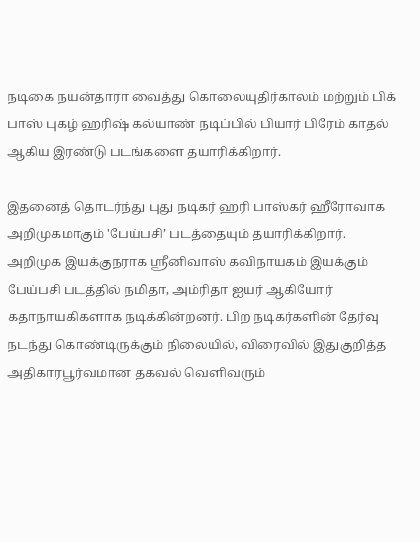நடிகை நயன்தாரா வைத்து கொலையுதிர்காலம் மற்றும் பிக் பாஸ் புகழ் ஹரிஷ் கல்யாண் நடிப்பில் பியார் பிரேம் காதல் ஆகிய இரண்டு படங்களை தயாரிக்கிறார்.

இதனைத் தொடர்ந்து புது நடிகர் ஹரி பாஸ்கர் ஹீரோவாக அறிமுகமாகும் 'பேய்பசி’ படத்தையும் தயாரிக்கிறார். அறிமுக இயக்குநராக ஸ்ரீனிவாஸ் கவிநாயகம் இயக்கும் பேய்பசி படத்தில் நமிதா, அம்ரிதா ஐயர் ஆகியோர் கதாநாயகிகளாக நடிக்கின்றனர். பிற நடிகர்களின் தேர்வு நடந்து கொண்டிருக்கும் நிலையில், விரைவில் இதுகுறித்த அதிகாரபூர்வமான தகவல் வெளிவரும்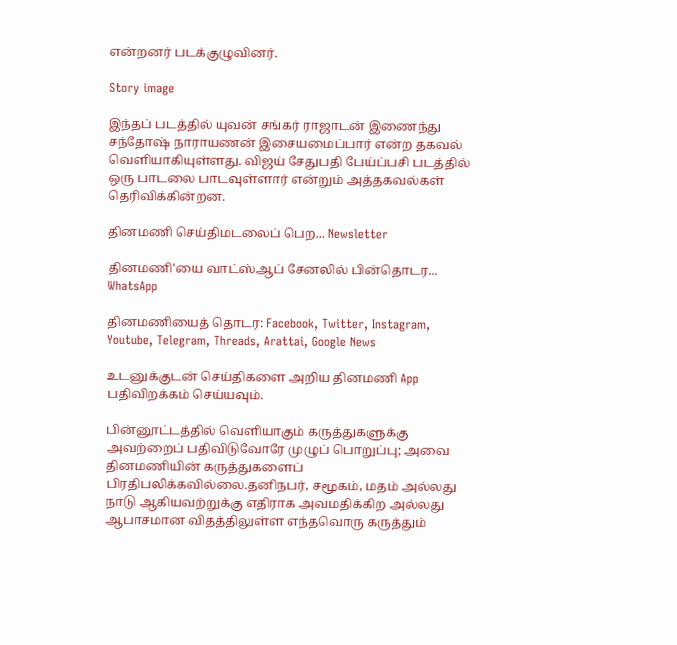என்றனர் படக்குழுவினர்.

Story image

இந்தப் படத்தில் யுவன் சங்கர் ராஜாடன் இணைந்து சந்தோஷ் நாராயணன் இசையமைப்பார் என்ற தகவல் வெளியாகியுள்ளது. விஜய் சேதுபதி பேய்ப்பசி படத்தில் ஒரு பாடலை பாடவுள்ளார் என்றும் அத்தகவல்கள் தெரிவிக்கின்றன.

தினமணி செய்திமடலைப் பெற... Newsletter

தினமணி'யை வாட்ஸ்ஆப் சேனலில் பின்தொடர... WhatsApp

தினமணியைத் தொடர: Facebook, Twitter, Instagram, Youtube, Telegram, Threads, Arattai, Google News

உடனுக்குடன் செய்திகளை அறிய தினமணி App பதிவிறக்கம் செய்யவும்.

பின்னூட்டத்தில் வெளியாகும் கருத்துகளுக்கு அவற்றைப் பதிவிடுவோரே முழுப் பொறுப்பு; அவை தினமணியின் கருத்துகளைப் பிரதிபலிக்கவில்லை.தனிநபர், சமூகம், மதம் அல்லது நாடு ஆகியவற்றுக்கு எதிராக அவமதிக்கிற அல்லது ஆபாசமான விதத்திலுள்ள எந்தவொரு கருத்தும்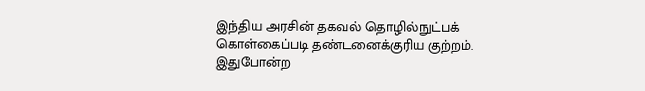இந்திய அரசின் தகவல் தொழில்நுட்பக் கொள்கைப்படி தண்டனைக்குரிய குற்றம். இதுபோன்ற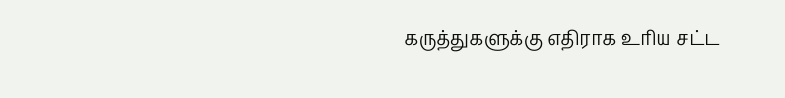கருத்துகளுக்கு எதிராக உரிய சட்ட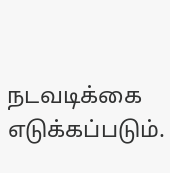நடவடிக்கை எடுக்கப்படும்.